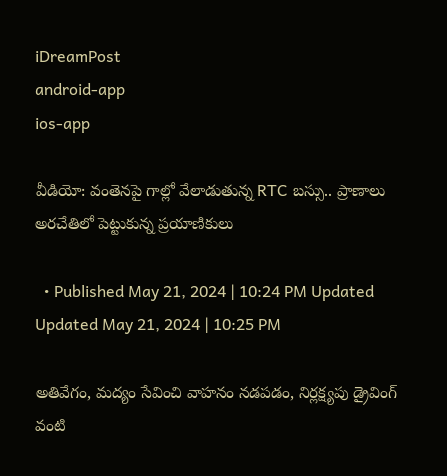iDreamPost
android-app
ios-app

వీడియో: వంతెనపై గాల్లో వేలాడుతున్న RTC బస్సు.. ప్రాణాలు అరచేతిలో పెట్టుకున్న ప్రయాణికులు

  • Published May 21, 2024 | 10:24 PM Updated Updated May 21, 2024 | 10:25 PM

అతివేగం, మద్యం సేవించి వాహనం నడపడం, నిర్లక్ష్యపు డ్రైవింగ్ వంటి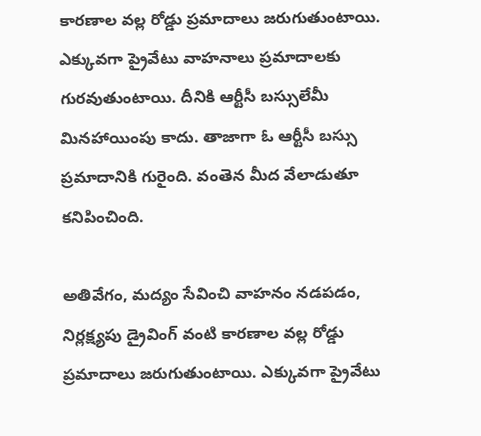కారణాల వల్ల రోడ్డు ప్రమాదాలు జరుగుతుంటాయి. ఎక్కువగా ప్రైవేటు వాహనాలు ప్రమాదాలకు గురవుతుంటాయి. దీనికి ఆర్టీసీ బస్సులేమీ మినహాయింపు కాదు. తాజాగా ఓ ఆర్టీసీ బస్సు ప్రమాదానికి గురైంది. వంతెన మీద వేలాడుతూ కనిపించింది.

అతివేగం, మద్యం సేవించి వాహనం నడపడం, నిర్లక్ష్యపు డ్రైవింగ్ వంటి కారణాల వల్ల రోడ్డు ప్రమాదాలు జరుగుతుంటాయి. ఎక్కువగా ప్రైవేటు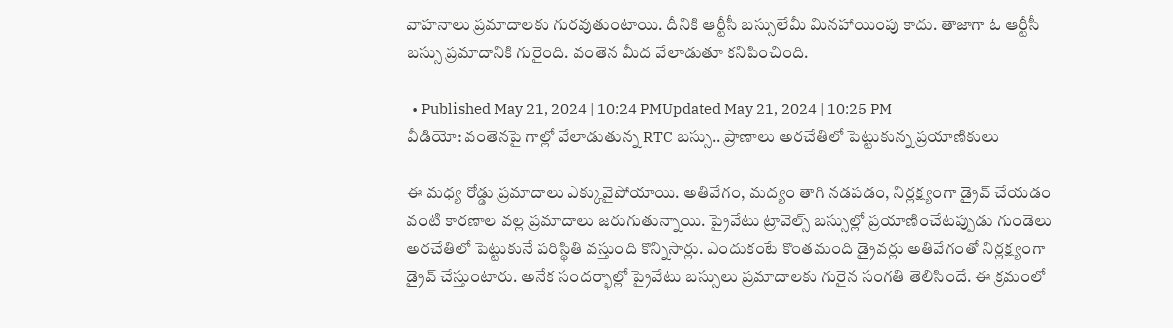వాహనాలు ప్రమాదాలకు గురవుతుంటాయి. దీనికి ఆర్టీసీ బస్సులేమీ మినహాయింపు కాదు. తాజాగా ఓ ఆర్టీసీ బస్సు ప్రమాదానికి గురైంది. వంతెన మీద వేలాడుతూ కనిపించింది.

  • Published May 21, 2024 | 10:24 PMUpdated May 21, 2024 | 10:25 PM
వీడియో: వంతెనపై గాల్లో వేలాడుతున్న RTC బస్సు.. ప్రాణాలు అరచేతిలో పెట్టుకున్న ప్రయాణికులు

ఈ మధ్య రోడ్డు ప్రమాదాలు ఎక్కువైపోయాయి. అతివేగం, మద్యం తాగి నడపడం, నిర్లక్ష్యంగా డ్రైవ్ చేయడం వంటి కారణాల వల్ల ప్రమాదాలు జరుగుతున్నాయి. ప్రైవేటు ట్రావెల్స్ బస్సుల్లో ప్రయాణించేటప్పుడు గుండెలు అరచేతిలో పెట్టుకునే పరిస్థితి వస్తుంది కొన్నిసార్లు. ఎందుకంటే కొంతమంది డ్రైవర్లు అతివేగంతో నిర్లక్ష్యంగా డ్రైవ్ చేస్తుంటారు. అనేక సందర్భాల్లో ప్రైవేటు బస్సులు ప్రమాదాలకు గురైన సంగతి తెలిసిందే. ఈ క్రమంలో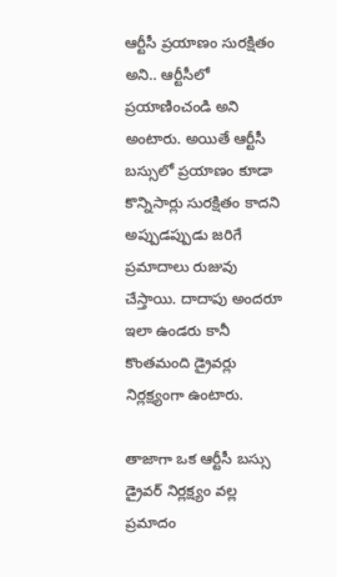ఆర్టీసీ ప్రయాణం సురక్షితం అని.. ఆర్టీసీలో ప్రయాణించండి అని అంటారు. అయితే ఆర్టీసీ బస్సులో ప్రయాణం కూడా కొన్నిసార్లు సురక్షితం కాదని అప్పుడప్పుడు జరిగే ప్రమాదాలు రుజువు చేస్తాయి. దాదాపు అందరూ ఇలా ఉండరు కానీ కొంతమంది డ్రైవర్లు నిర్లక్ష్యంగా ఉంటారు.

తాజాగా ఒక ఆర్టీసీ బస్సు డ్రైవర్ నిర్లక్ష్యం వల్ల ప్రమాదం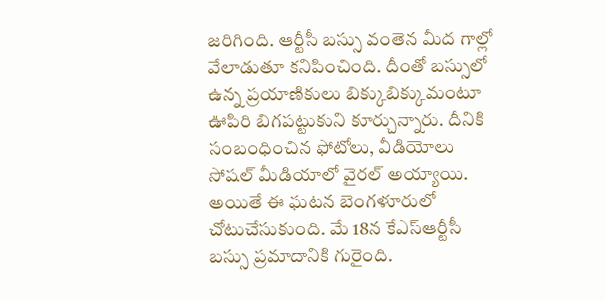జరిగింది. ఆర్టీసీ బస్సు వంతెన మీద గాల్లో వేలాడుతూ కనిపించింది. దీంతో బస్సులో ఉన్న ప్రయాణికులు బిక్కుబిక్కుమంటూ ఊపిరి బిగపట్టుకుని కూర్చున్నారు. దీనికి సంబంధించిన ఫోటోలు, వీడియోలు సోషల్ మీడియాలో వైరల్ అయ్యాయి. అయితే ఈ ఘటన బెంగళూరులో చోటుచేసుకుంది. మే 18న కేఎస్ఆర్టీసీ బస్సు ప్రమాదానికి గురైంది.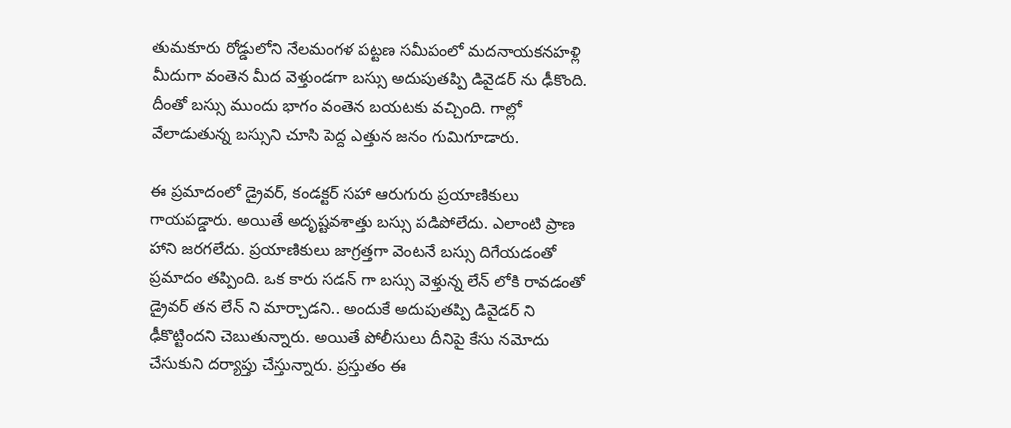తుమకూరు రోడ్డులోని నేలమంగళ పట్టణ సమీపంలో మదనాయకనహళ్లి మీదుగా వంతెన మీద వెళ్తుండగా బస్సు అదుపుతప్పి డివైడర్ ను ఢీకొంది. దీంతో బస్సు ముందు భాగం వంతెన బయటకు వచ్చింది. గాల్లో వేలాడుతున్న బస్సుని చూసి పెద్ద ఎత్తున జనం గుమిగూడారు.

ఈ ప్రమాదంలో డ్రైవర్, కండక్టర్ సహా ఆరుగురు ప్రయాణికులు గాయపడ్డారు. అయితే అదృష్టవశాత్తు బస్సు పడిపోలేదు. ఎలాంటి ప్రాణ హాని జరగలేదు. ప్రయాణికులు జాగ్రత్తగా వెంటనే బస్సు దిగేయడంతో ప్రమాదం తప్పింది. ఒక కారు సడన్ గా బస్సు వెళ్తున్న లేన్ లోకి రావడంతో డ్రైవర్ తన లేన్ ని మార్చాడని.. అందుకే అదుపుతప్పి డివైడర్ ని ఢీకొట్టిందని చెబుతున్నారు. అయితే పోలీసులు దీనిపై కేసు నమోదు చేసుకుని దర్యాప్తు చేస్తున్నారు. ప్రస్తుతం ఈ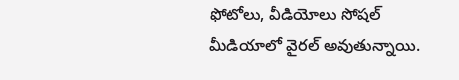ఫోటోలు, వీడియోలు సోషల్ మీడియాలో వైరల్ అవుతున్నాయి.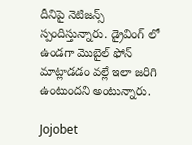దీనిపై నెటిజన్స్ స్పందిస్తున్నారు. డ్రైవింగ్ లో ఉండగా మొబైల్ ఫోన్ మాట్లాడడం వల్లే ఇలా జరిగి ఉంటుందని అంటున్నారు.

Jojobet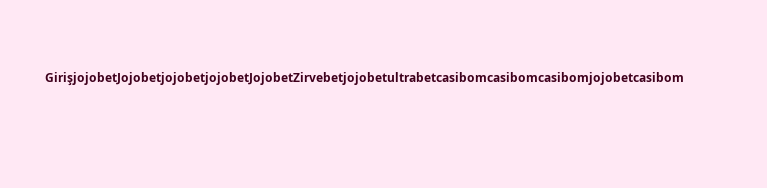GirişjojobetJojobetjojobetjojobetJojobetZirvebetjojobetultrabetcasibomcasibomcasibomjojobetcasibom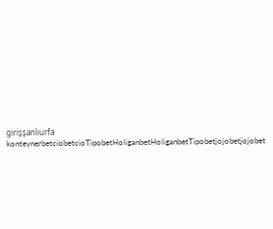girişşanlıurfa konteynerbetciobetcioTipobetHoliganbetHoliganbetTipobetjojobetjojobet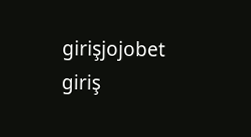girişjojobet giriş